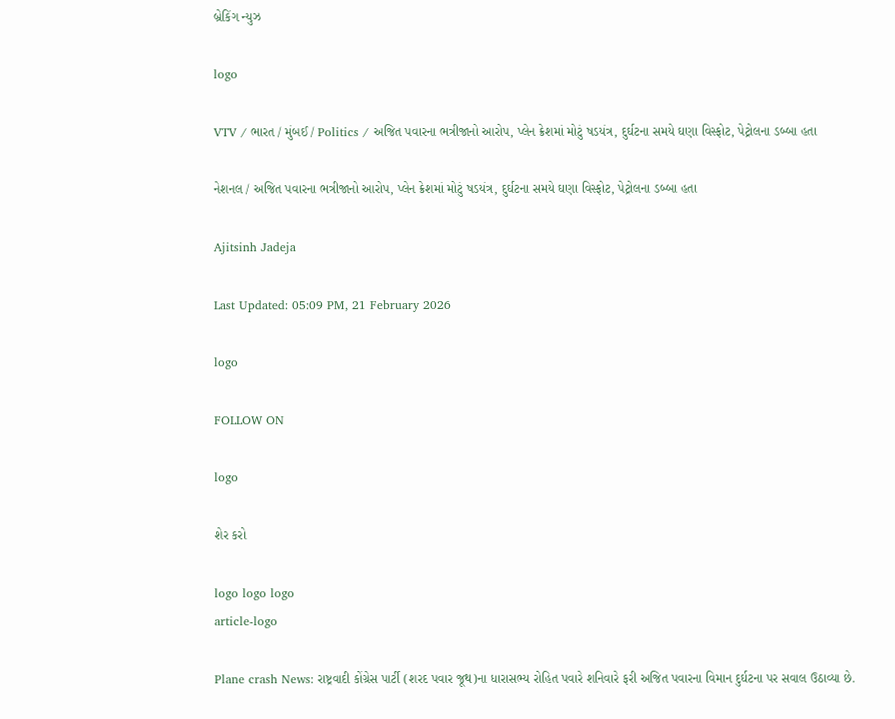બ્રેકિંગ ન્યુઝ

logo

VTV / ભારત / મુંબઈ / Politics / અજિત પવારના ભત્રીજાનો આરોપ, પ્લેન ક્રેશમાં મોટું ષડયંત્ર, દુર્ઘટના સમયે ઘણા વિસ્ફોટ, પેટ્રોલના ડબ્બા હતા

નેશનલ / અજિત પવારના ભત્રીજાનો આરોપ, પ્લેન ક્રેશમાં મોટું ષડયંત્ર, દુર્ઘટના સમયે ઘણા વિસ્ફોટ, પેટ્રોલના ડબ્બા હતા

Ajitsinh Jadeja

Last Updated: 05:09 PM, 21 February 2026

logo

FOLLOW ON

logo

શેર કરો

logo logo logo
article-logo

Plane crash News: રાષ્ટ્રવાદી કોંગ્રેસ પાર્ટી (શરદ પવાર જૂથ)ના ધારાસભ્ય રોહિત પવારે શનિવારે ફરી અજિત પવારના વિમાન દુર્ઘટના પર સવાલ ઉઠાવ્યા છે.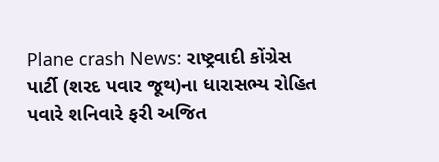Plane crash News: રાષ્ટ્રવાદી કોંગ્રેસ પાર્ટી (શરદ પવાર જૂથ)ના ધારાસભ્ય રોહિત પવારે શનિવારે ફરી અજિત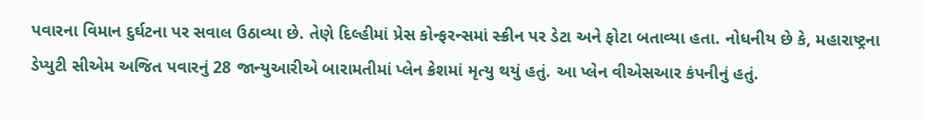પવારના વિમાન દુર્ઘટના પર સવાલ ઉઠાવ્યા છે. તેણે દિલ્હીમાં પ્રેસ કોન્ફરન્સમાં સ્ક્રીન પર ડેટા અને ફોટા બતાવ્યા હતા. નોધનીય છે કે, મહારાષ્ટ્રના ડેપ્યુટી સીએમ અજિત પવારનું 28 જાન્યુઆરીએ બારામતીમાં પ્લેન ક્રેશમાં મૃત્યુ થયું હતું. આ પ્લેન વીએસઆર કંપનીનું હતું.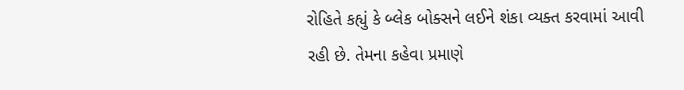રોહિતે કહ્યું કે બ્લેક બોક્સને લઈને શંકા વ્યક્ત કરવામાં આવી રહી છે. તેમના કહેવા પ્રમાણે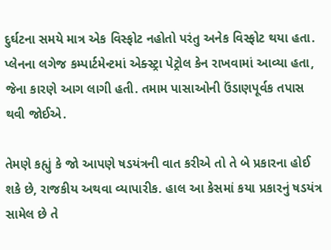દુર્ઘટના સમયે માત્ર એક વિસ્ફોટ નહોતો પરંતુ અનેક વિસ્ફોટ થયા હતા. પ્લેનના લગેજ કમ્પાર્ટમેન્ટમાં એક્સ્ટ્રા પેટ્રોલ કેન રાખવામાં આવ્યા હતા, જેના કારણે આગ લાગી હતી. તમામ પાસાઓની ઉંડાણપૂર્વક તપાસ થવી જોઈએ.

તેમણે કહ્યું કે જો આપણે ષડયંત્રની વાત કરીએ તો તે બે પ્રકારના હોઈ શકે છે, રાજકીય અથવા વ્યાપારીક. હાલ આ કેસમાં કયા પ્રકારનું ષડયંત્ર સામેલ છે તે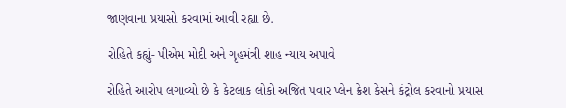જાણવાના પ્રયાસો કરવામાં આવી રહ્યા છે.

રોહિતે કહ્યું- પીએમ મોદી અને ગૃહમંત્રી શાહ ન્યાય અપાવે

રોહિતે આરોપ લગાવ્યો છે કે કેટલાક લોકો અજિત પવાર પ્લેન ક્રેશ કેસને કંટ્રોલ કરવાનો પ્રયાસ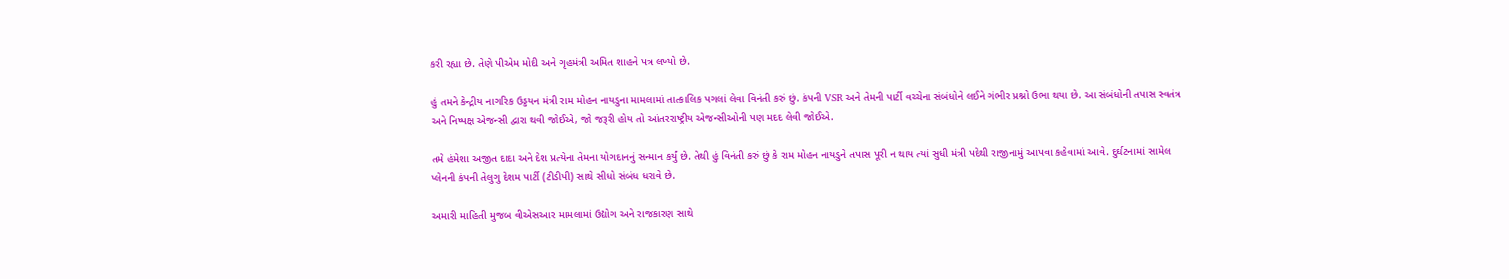કરી રહ્યા છે. તેણે પીએમ મોદી અને ગૃહમંત્રી અમિત શાહને પત્ર લખ્યો છે.

હું તમને કેન્દ્રીય નાગરિક ઉડ્ડયન મંત્રી રામ મોહન નાયડુના મામલામાં તાત્કાલિક પગલાં લેવા વિનંતી કરું છું. કંપની VSR અને તેમની પાર્ટી વચ્ચેના સંબંધોને લઈને ગંભીર પ્રશ્નો ઉભા થયા છે. આ સંબંધોની તપાસ સ્વતંત્ર અને નિષ્પક્ષ એજન્સી દ્વારા થવી જોઈએ, જો જરૂરી હોય તો આંતરરાષ્ટ્રીય એજન્સીઓની પણ મદદ લેવી જોઈએ.

તમે હંમેશા અજીત દાદા અને દેશ પ્રત્યેના તેમના યોગદાનનું સન્માન કર્યું છે. તેથી હું વિનંતી કરું છું કે રામ મોહન નાયડુને તપાસ પૂરી ન થાય ત્યાં સુધી મંત્રી પદેથી રાજીનામું આપવા કહેવામાં આવે. દુર્ઘટનામાં સામેલ પ્લેનની કંપની તેલુગુ દેશમ પાર્ટી (ટીડીપી) સાથે સીધો સંબંધ ધરાવે છે.

અમારી માહિતી મુજબ વીએસઆર મામલામાં ઉદ્યોગ અને રાજકારણ સાથે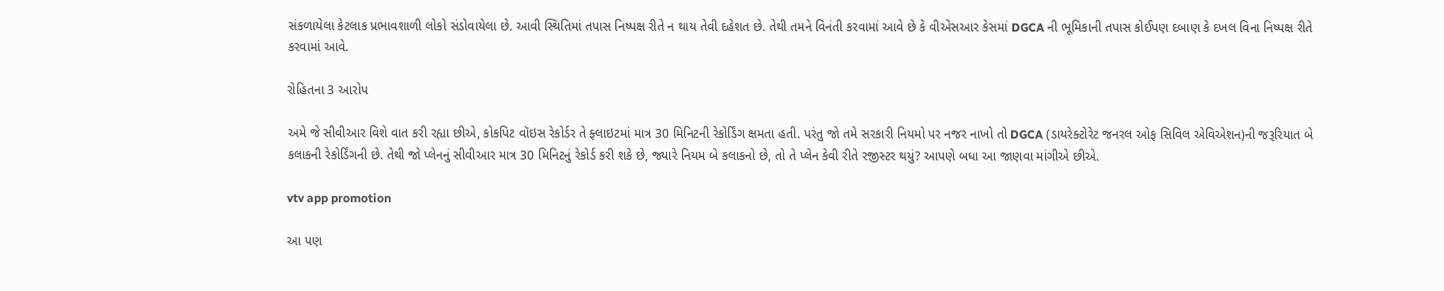સંકળાયેલા કેટલાક પ્રભાવશાળી લોકો સંડોવાયેલા છે. આવી સ્થિતિમાં તપાસ નિષ્પક્ષ રીતે ન થાય તેવી દહેશત છે. તેથી તમને વિનંતી કરવામાં આવે છે કે વીએસઆર કેસમાં DGCA ની ભૂમિકાની તપાસ કોઈપણ દબાણ કે દખલ વિના નિષ્પક્ષ રીતે કરવામાં આવે.

રોહિતના 3 આરોપ

અમે જે સીવીઆર વિશે વાત કરી રહ્યા છીએ, કોકપિટ વૉઇસ રેકોર્ડર તે ફ્લાઇટમાં માત્ર 30 મિનિટની રેકોર્ડિંગ ક્ષમતા હતી. પરંતુ જો તમે સરકારી નિયમો પર નજર નાખો તો DGCA (ડાયરેક્ટોરેટ જનરલ ઓફ સિવિલ એવિએશન)ની જરૂરિયાત બે કલાકની રેકોર્ડિંગની છે. તેથી જો પ્લેનનું સીવીઆર માત્ર 30 મિનિટનું રેકોર્ડ કરી શકે છે, જ્યારે નિયમ બે કલાકનો છે, તો તે પ્લેન કેવી રીતે રજીસ્ટર થયું? આપણે બધા આ જાણવા માંગીએ છીએ.

vtv app promotion

આ પણ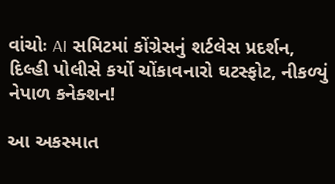વાંચોઃ AI સમિટમાં કોંગ્રેસનું શર્ટલેસ પ્રદર્શન, દિલ્હી પોલીસે કર્યો ચોંકાવનારો ઘટસ્ફોટ, નીકળ્યું નેપાળ કનેક્શન!

આ અકસ્માત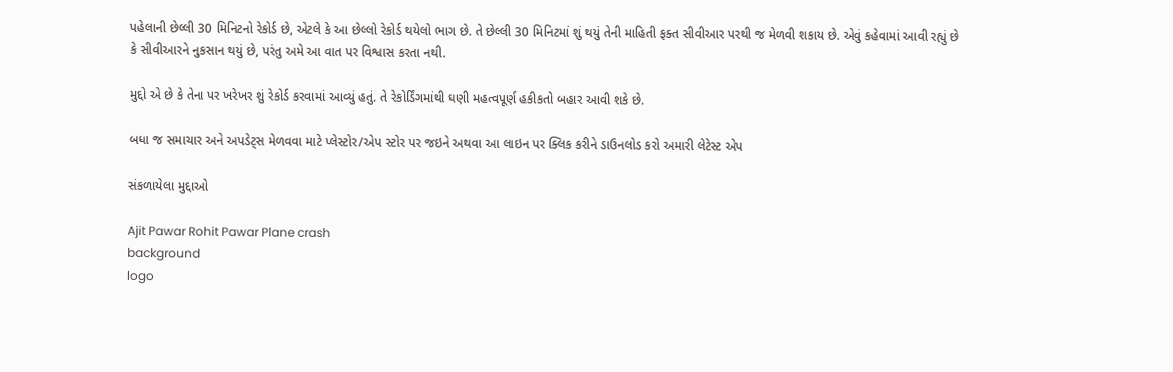પહેલાની છેલ્લી 30 મિનિટનો રેકોર્ડ છે, એટલે કે આ છેલ્લો રેકોર્ડ થયેલો ભાગ છે. તે છેલ્લી 30 મિનિટમાં શું થયું તેની માહિતી ફક્ત સીવીઆર પરથી જ મેળવી શકાય છે. એવું કહેવામાં આવી રહ્યું છે કે સીવીઆરને નુકસાન થયું છે, પરંતુ અમે આ વાત પર વિશ્વાસ કરતા નથી.

મુદ્દો એ છે કે તેના પર ખરેખર શું રેકોર્ડ કરવામાં આવ્યું હતું. તે રેકોર્ડિંગમાંથી ઘણી મહત્વપૂર્ણ હકીકતો બહાર આવી શકે છે.

બધા જ સમાચાર અને અપડેટ્સ મેળવવા માટે પ્લેસ્ટોર/એપ સ્ટોર પર જઇને અથવા આ લાઇન પર ક્લિક કરીને ડાઉનલોડ કરો અમારી લેટેસ્ટ એપ

સંકળાયેલા મુદ્દાઓ

Ajit Pawar Rohit Pawar Plane crash
background
logo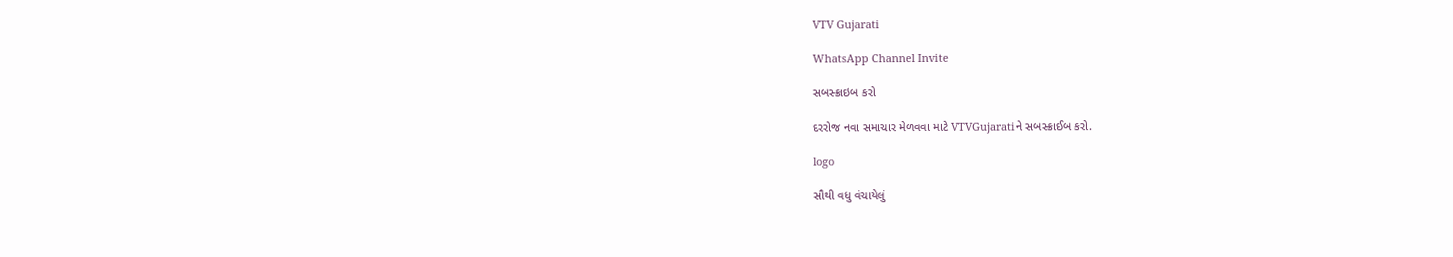VTV Gujarati

WhatsApp Channel Invite

સબસ્ક્રાઇબ કરો

દરરોજ નવા સમાચાર મેળવવા માટે VTVGujaratiને સબસ્ક્રાઈબ કરો.

logo

સૌથી વધુ વંચાયેલું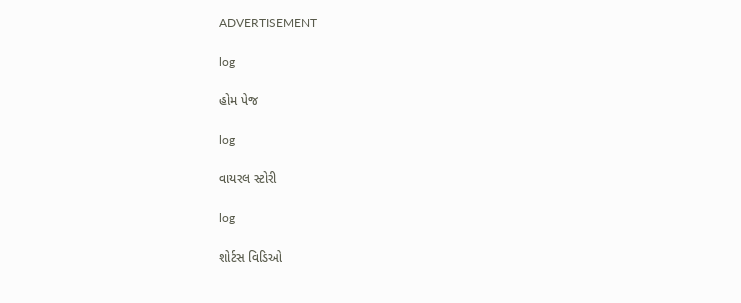ADVERTISEMENT

log

હોમ પેજ

log

વાયરલ સ્ટોરી

log

શોર્ટસ વિડિઓ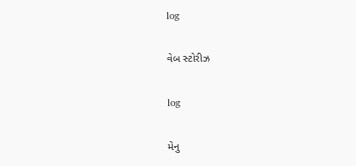log

વેબ સ્ટોરીઝ

log

મેનુ